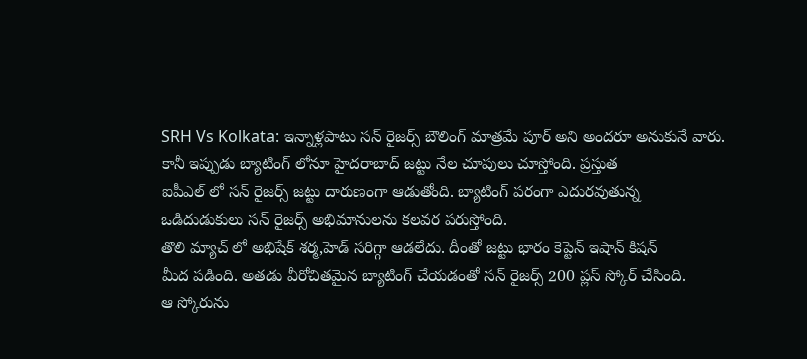SRH Vs Kolkata: ఇన్నాళ్లపాటు సన్ రైజర్స్ బౌలింగ్ మాత్రమే పూర్ అని అందరూ అనుకునే వారు.
కానీ ఇప్పుడు బ్యాటింగ్ లోనూ హైదరాబాద్ జట్టు నేల చూపులు చూస్తోంది. ప్రస్తుత
ఐపీఎల్ లో సన్ రైజర్స్ జట్టు దారుణంగా ఆడుతోంది. బ్యాటింగ్ పరంగా ఎదురవుతున్న
ఒడిదుడుకులు సన్ రైజర్స్ అభిమానులను కలవర పరుస్తోంది.
తొలి మ్యాచ్ లో అభిషేక్ శర్మ,హెడ్ సరిగ్గా ఆడలేదు. దీంతో జట్టు భారం కెప్టెన్ ఇషాన్ కిషన్
మీద పడింది. అతడు వీరోచితమైన బ్యాటింగ్ చేయడంతో సన్ రైజర్స్ 200 ప్లస్ స్కోర్ చేసింది.
ఆ స్కోరును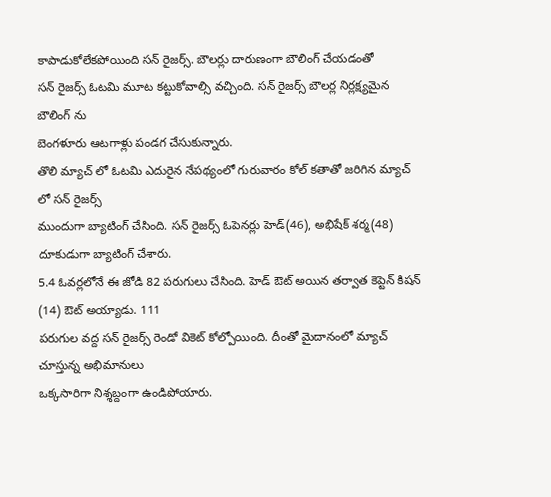కాపాడుకోలేకపోయింది సన్ రైజర్స్. బౌలర్లు దారుణంగా బౌలింగ్ చేయడంతో
సన్ రైజర్స్ ఓటమి మూట కట్టుకోవాల్సి వచ్చింది. సన్ రైజర్స్ బౌలర్ల నిర్లక్ష్యమైన బౌలింగ్ ను
బెంగళూరు ఆటగాళ్లు పండగ చేసుకున్నారు.
తొలి మ్యాచ్ లో ఓటమి ఎదురైన నేపథ్యంలో గురువారం కోల్ కతాతో జరిగిన మ్యాచ్ లో సన్ రైజర్స్
ముందుగా బ్యాటింగ్ చేసింది. సన్ రైజర్స్ ఓపెనర్లు హెడ్(46), అభిషేక్ శర్మ(48) దూకుడుగా బ్యాటింగ్ చేశారు.
5.4 ఓవర్లలోనే ఈ జోడి 82 పరుగులు చేసింది. హెడ్ ఔట్ అయిన తర్వాత కెప్టెన్ కిషన్ (14) ఔట్ అయ్యాడు. 111
పరుగుల వద్ద సన్ రైజర్స్ రెండో వికెట్ కోల్పోయింది. దీంతో మైదానంలో మ్యాచ్ చూస్తున్న అభిమానులు
ఒక్కసారిగా నిశ్శబ్దంగా ఉండిపోయారు.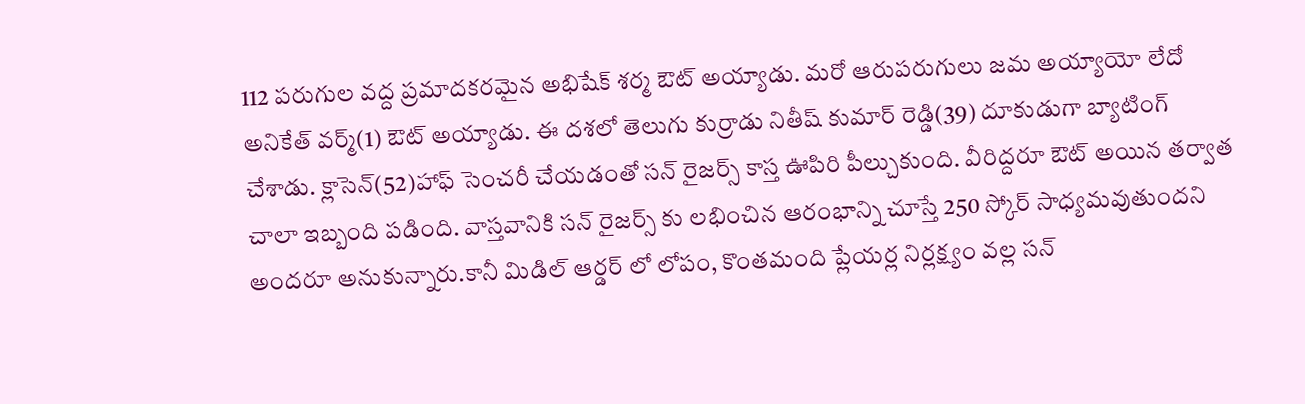112 పరుగుల వద్ద ప్రమాదకరమైన అభిషేక్ శర్మ ఔట్ అయ్యాడు. మరో ఆరుపరుగులు జమ అయ్యాయో లేదో
అనికేత్ వర్మ్(1) ఔట్ అయ్యాడు. ఈ దశలో తెలుగు కుర్రాడు నితీష్ కుమార్ రెడ్డి(39) దూకుడుగా బ్యాటింగ్
చేశాడు. క్లాసెన్(52)హాఫ్ సెంచరీ చేయడంతో సన్ రైజర్స్ కాస్త ఊపిరి పీల్చుకుంది. వీరిద్దరూ ఔట్ అయిన తర్వాత
చాలా ఇబ్బంది పడింది. వాస్తవానికి సన్ రైజర్స్ కు లభించిన ఆరంభాన్ని చూస్తే 250 స్కోర్ సాధ్యమవుతుందని
అందరూ అనుకున్నారు.కానీ మిడిల్ ఆర్డర్ లో లోపం, కొంతమంది ప్లేయర్ల నిర్లక్ష్యం వల్ల సన్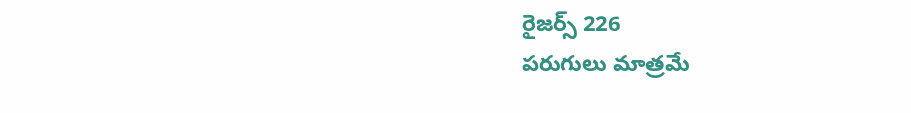రైజర్స్ 226
పరుగులు మాత్రమే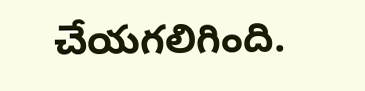చేయగలిగింది.